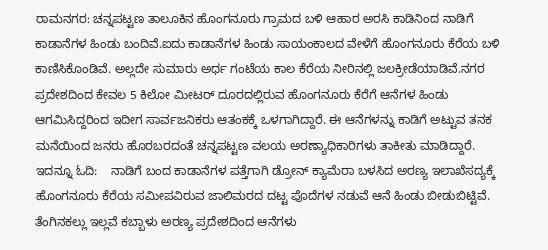ರಾಮನಗರ: ಚನ್ನಪಟ್ಟಣ ತಾಲೂಕಿನ ಹೊಂಗನೂರು ಗ್ರಾಮದ ಬಳಿ ಆಹಾರ ಅರಸಿ ಕಾಡಿನಿಂದ ನಾಡಿಗೆ ಕಾಡಾನೆಗಳ ಹಿಂಡು ಬಂದಿವೆ.ಐದು ಕಾಡಾನೆಗಳ ಹಿಂಡು ಸಾಯಂಕಾಲದ ವೇಳೆಗೆ ಹೊಂಗನೂರು ಕೆರೆಯ ಬಳಿ ಕಾಣಿಸಿಕೊಂಡಿವೆ. ಅಲ್ಲದೇ ಸುಮಾರು ಅರ್ಧ ಗಂಟೆಯ ಕಾಲ ಕೆರೆಯ ನೀರಿನಲ್ಲಿ ಜಲಕ್ರೀಡೆಯಾಡಿವೆ.ನಗರ ಪ್ರದೇಶದಿಂದ ಕೇವಲ 5 ಕಿಲೋ ಮೀಟರ್ ದೂರದಲ್ಲಿರುವ ಹೊಂಗನೂರು ಕೆರೆಗೆ ಆನೆಗಳ ಹಿಂಡು ಆಗಮಿಸಿದ್ದರಿಂದ ಇದೀಗ ಸಾರ್ವಜನಿಕರು ಆತಂಕಕ್ಕೆ ಒಳಗಾಗಿದ್ದಾರೆ. ಈ ಆನೆಗಳನ್ನು ಕಾಡಿಗೆ ಅಟ್ಟುವ ತನಕ ಮನೆಯಿಂದ ಜನರು ಹೊರಬರದಂತೆ ಚನ್ನಪಟ್ಟಣ ವಲಯ ಅರಣ್ಯಾಧಿಕಾರಿಗಳು ತಾಕೀತು ಮಾಡಿದ್ದಾರೆ. ಇದನ್ನೂ ಓದಿ:    ನಾಡಿಗೆ ಬಂದ ಕಾಡಾನೆಗಳ ಪತ್ತೆಗಾಗಿ ಡ್ರೋನ್ ಕ್ಯಾಮೆರಾ ಬಳಸಿದ ಅರಣ್ಯ ಇಲಾಖೆಸದ್ಯಕ್ಕೆ ಹೊಂಗನೂರು ಕೆರೆಯ ಸಮೀಪವಿರುವ ಜಾಲಿಮರದ ದಟ್ಟ ಪೊದೆಗಳ ನಡುವೆ ಆನೆ ಹಿಂಡು ಬೀಡುಬಿಟ್ಟಿವೆ. ತೆಂಗಿನಕಲ್ಲು ಇಲ್ಲವೆ ಕಬ್ಬಾಳು ಅರಣ್ಯ ಪ್ರದೇಶದಿಂದ ಆನೆಗಳು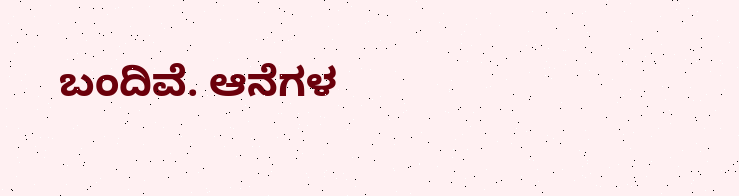ಬಂದಿವೆ. ಆನೆಗಳ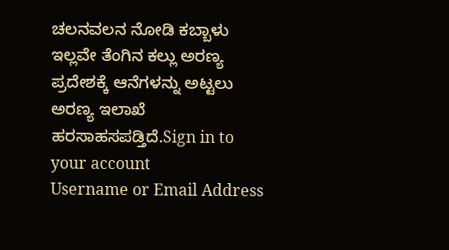ಚಲನವಲನ ನೋಡಿ ಕಬ್ಬಾಳು ಇಲ್ಲವೇ ತೆಂಗಿನ ಕಲ್ಲು ಅರಣ್ಯ ಪ್ರದೇಶಕ್ಕೆ ಆನೆಗಳನ್ನು ಅಟ್ಟಲು ಅರಣ್ಯ ಇಲಾಖೆ ಹರಸಾಹಸಪಡ್ತಿದೆ.Sign in to your account
Username or Email Address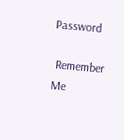Password

 Remember Me